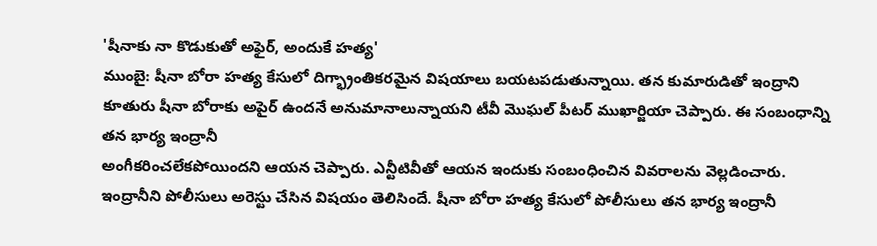'షీనాకు నా కొడుకుతో అఫైర్, అందుకే హత్య'
ముంబై: షీనా బోరా హత్య కేసులో దిగ్భ్రాంతికరమైన విషయాలు బయటపడుతున్నాయి. తన కుమారుడితో ఇంద్రాని కూతురు షీనా బోరాకు అపైర్ ఉందనే అనుమానాలున్నాయని టీవీ మొఘల్ పీటర్ ముఖార్జియా చెప్పారు. ఈ సంబంధాన్ని తన భార్య ఇంద్రానీ
అంగీకరించలేకపోయిందని ఆయన చెప్పారు. ఎన్టీటివీతో ఆయన ఇందుకు సంబంధించిన వివరాలను వెల్లడించారు.
ఇంద్రానీని పోలీసులు అరెస్టు చేసిన విషయం తెలిసిందే. షీనా బోరా హత్య కేసులో పోలీసులు తన భార్య ఇంద్రానీ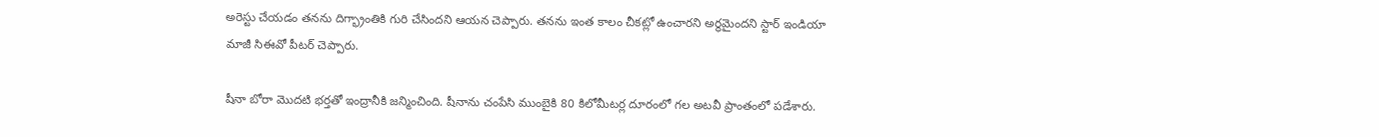అరెస్టు చేయడం తనను దిగ్భ్రాంతికి గురి చేసిందని ఆయన చెప్పారు. తనను ఇంత కాలం చీకట్లో ఉంచారని అర్థమైందని స్టార్ ఇండియా మాజీ సిఈవో పీటర్ చెప్పారు.

షీనా బోరా మొదటి భర్తతో ఇంద్రానీకి జన్మించింది. షీనాను చంపేసి ముంబైకి 80 కిలోమీటర్ల దూరంలో గల అటవీ ప్రాంతంలో పడేశారు.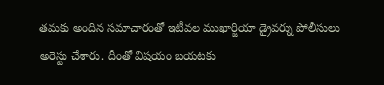తమకు అందిన సమాచారంతో ఇటీవల ముఖార్జియా డ్రైవర్ను పోలీసులు అరెస్టు చేశారు. దీంతో విషయం బయటకు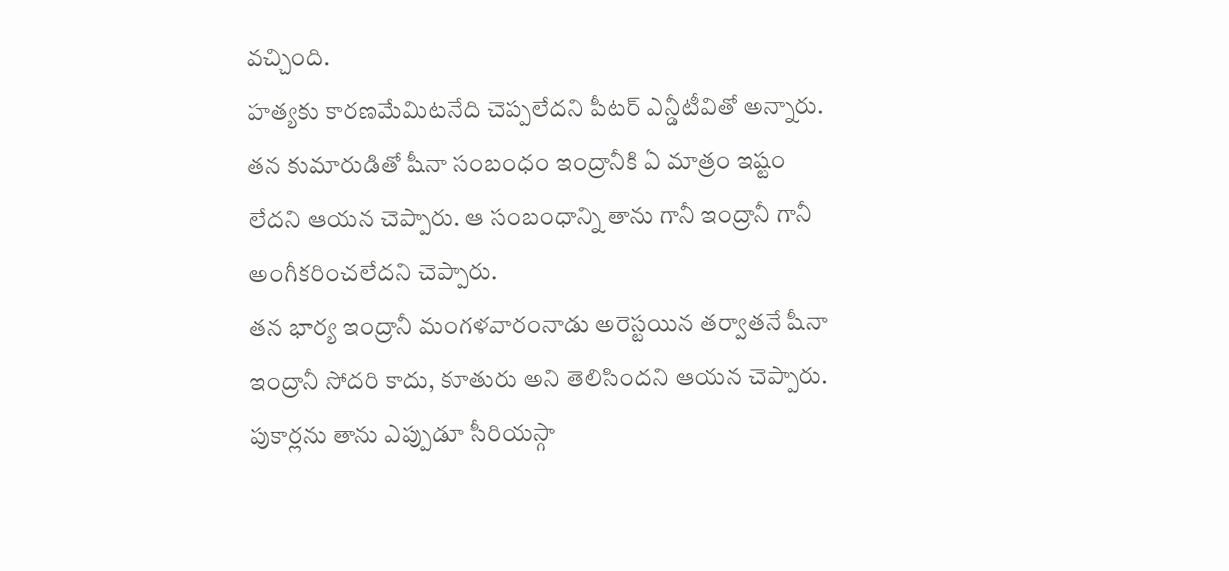వచ్చింది.
హత్యకు కారణమేమిటనేది చెప్పలేదని పీటర్ ఎన్డీటీవితో అన్నారు. తన కుమారుడితో షీనా సంబంధం ఇంద్రానీకి ఏ మాత్రం ఇష్టం లేదని ఆయన చెప్పారు. ఆ సంబంధాన్ని తాను గానీ ఇంద్రానీ గానీ అంగీకరించలేదని చెప్పారు.
తన భార్య ఇంద్రానీ మంగళవారంనాడు అరెస్టయిన తర్వాతనే షీనా ఇంద్రానీ సోదరి కాదు, కూతురు అని తెలిసిందని ఆయన చెప్పారు. పుకార్లను తాను ఎప్పుడూ సీరియస్గా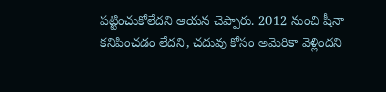పట్టించుకోలేదని ఆయన చెప్పారు. 2012 నుంచి షీనా కనిపించడం లేదని, చదువు కోసం అమెరికా వెళ్లిందని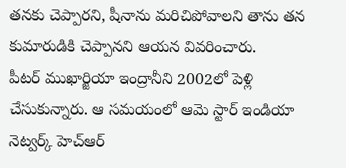తనకు చెప్పారని, షీనాను మరిచిపోవాలని తాను తన కుమారుడికి చెప్పానని ఆయన వివరించారు.
పీటర్ ముఖార్జియా ఇంద్రానీని 2002లో పెళ్లి చేసుకున్నారు. ఆ సమయంలో ఆమె స్టార్ ఇండియా నెట్వర్క్ హెచ్ఆర్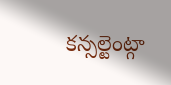కన్సల్టెంట్గా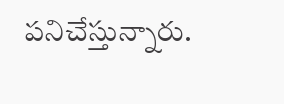పనిచేస్తున్నారు.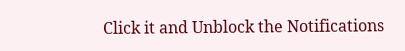Click it and Unblock the Notifications